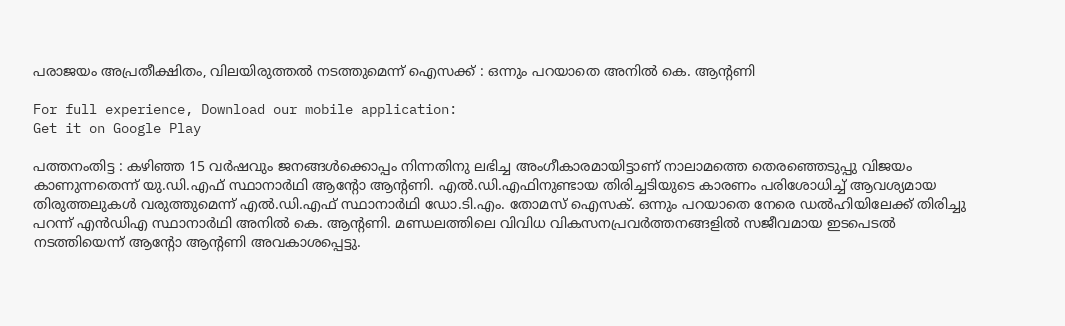പരാജയം അപ്രതീക്ഷിതം, വിലയിരുത്തല്‍ നടത്തുമെന്ന് ഐസക്ക് : ഒന്നും പറയാതെ അനില്‍ കെ. ആന്റണി

For full experience, Download our mobile application:
Get it on Google Play

പത്തനംതിട്ട : കഴിഞ്ഞ 15 വര്‍ഷവും ജനങ്ങള്‍ക്കൊപ്പം നിന്നതിനു ലഭിച്ച അംഗീകാരമായിട്ടാണ് നാലാമത്തെ തെരഞ്ഞെടുപ്പു വിജയം കാണുന്നതെന്ന് യു.ഡി.എഫ് സ്ഥാനാര്‍ഥി ആന്റോ ആന്റണി. എല്‍.ഡി.എഫിനുണ്ടായ തിരിച്ചടിയുടെ കാരണം പരിശോധിച്ച് ആവശ്യമായ തിരുത്തലുകള്‍ വരുത്തുമെന്ന് എല്‍.ഡി.എഫ് സ്ഥാനാര്‍ഥി ഡോ.ടി.എം. തോമസ് ഐസക്. ഒന്നും പറയാതെ നേരെ ഡല്‍ഹിയിലേക്ക് തിരിച്ചു പറന്ന് എന്‍ഡിഎ സ്ഥാനാര്‍ഥി അനില്‍ കെ. ആന്റണി. മണ്ഡലത്തിലെ വിവിധ വികസനപ്രവര്‍ത്തനങ്ങളില്‍ സജീവമായ ഇടപെടല്‍ നടത്തിയെന്ന് ആന്റോ ആന്റണി അവകാശപ്പെട്ടു.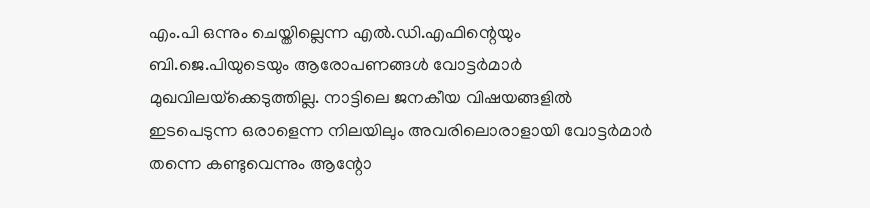എം.പി ഒന്നും ചെയ്തില്ലെന്ന എല്‍.ഡി.എഫിന്റെയും ബി.ജെ.പിയുടെയും ആരോപണങ്ങള്‍ വോട്ടര്‍മാര്‍ മുഖവിലയ്‌ക്കെടുത്തില്ല. നാട്ടിലെ ജനകീയ വിഷയങ്ങളില്‍ ഇടപെടുന്ന ഒരാളെന്ന നിലയിലും അവരിലൊരാളായി വോട്ടര്‍മാര്‍ തന്നെ കണ്ടുവെന്നും ആന്റോ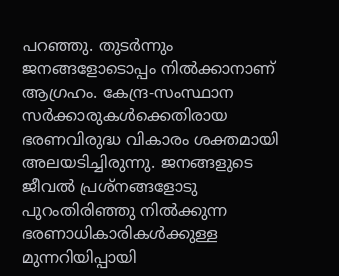പറഞ്ഞു. തുടര്‍ന്നും ജനങ്ങളോടൊപ്പം നില്‍ക്കാനാണ് ആഗ്രഹം. കേന്ദ്ര-സംസ്ഥാന സര്‍ക്കാരുകള്‍ക്കെതിരായ ഭരണവിരുദ്ധ വികാരം ശക്തമായി അലയടിച്ചിരുന്നു. ജനങ്ങളുടെ ജീവല്‍ പ്രശ്‌നങ്ങളോടു പുറംതിരിഞ്ഞു നില്‍ക്കുന്ന ഭരണാധികാരികള്‍ക്കുള്ള മുന്നറിയിപ്പായി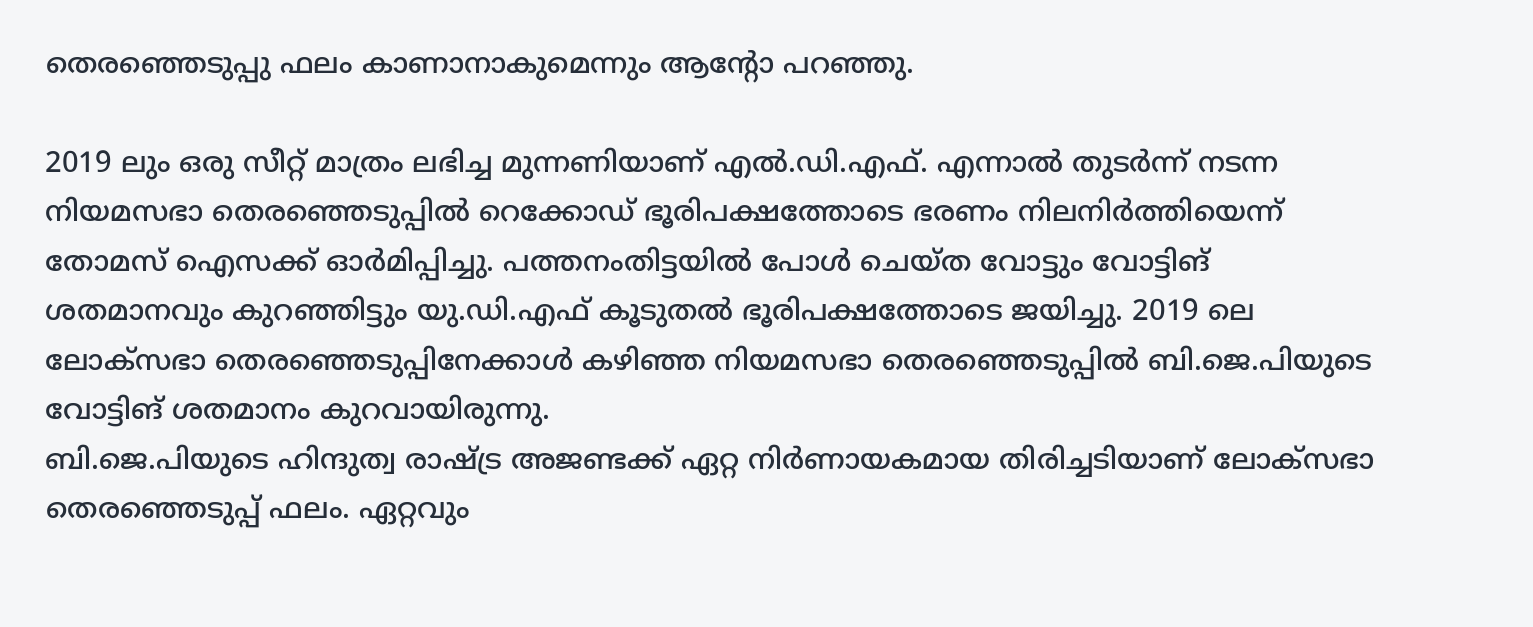തെരഞ്ഞെടുപ്പു ഫലം കാണാനാകുമെന്നും ആന്റോ പറഞ്ഞു.

2019 ലും ഒരു സീറ്റ് മാത്രം ലഭിച്ച മുന്നണിയാണ് എല്‍.ഡി.എഫ്. എന്നാല്‍ തുടര്‍ന്ന് നടന്ന നിയമസഭാ തെരഞ്ഞെടുപ്പില്‍ റെക്കോഡ് ഭൂരിപക്ഷത്തോടെ ഭരണം നിലനിര്‍ത്തിയെന്ന് തോമസ് ഐസക്ക് ഓര്‍മിപ്പിച്ചു. പത്തനംതിട്ടയില്‍ പോള്‍ ചെയ്ത വോട്ടും വോട്ടിങ് ശതമാനവും കുറഞ്ഞിട്ടും യു.ഡി.എഫ് കൂടുതല്‍ ഭൂരിപക്ഷത്തോടെ ജയിച്ചു. 2019 ലെ ലോക്‌സഭാ തെരഞ്ഞെടുപ്പിനേക്കാള്‍ കഴിഞ്ഞ നിയമസഭാ തെരഞ്ഞെടുപ്പില്‍ ബി.ജെ.പിയുടെ വോട്ടിങ് ശതമാനം കുറവായിരുന്നു.
ബി.ജെ.പിയുടെ ഹിന്ദുത്വ രാഷ്ട്ര അജണ്ടക്ക് ഏറ്റ നിര്‍ണായകമായ തിരിച്ചടിയാണ് ലോക്‌സഭാ തെരഞ്ഞെടുപ്പ് ഫലം. ഏറ്റവും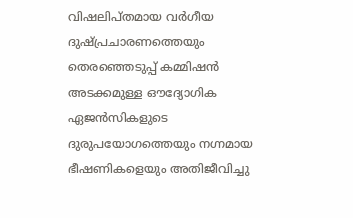വിഷലിപ്തമായ വര്‍ഗീയ ദുഷ്പ്രചാരണത്തെയും തെരഞ്ഞെടുപ്പ് കമ്മിഷന്‍ അടക്കമുള്ള ഔദ്യോഗിക ഏജന്‍സികളുടെ ദുരുപയോഗത്തെയും നഗ്നമായ ഭീഷണികളെയും അതിജീവിച്ചു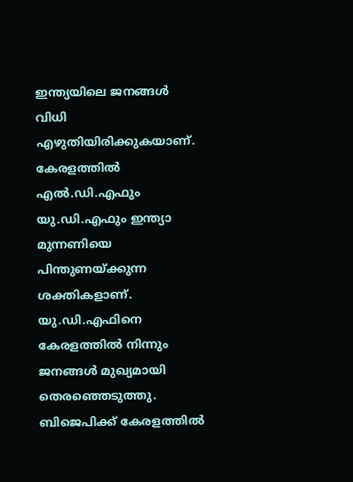ഇന്ത്യയിലെ ജനങ്ങള്‍ വിധി എഴുതിയിരിക്കുകയാണ്. കേരളത്തില്‍ എല്‍.ഡി.എഫും യു.ഡി.എഫും ഇന്ത്യാ മുന്നണിയെ പിന്തുണയ്ക്കുന്ന ശക്തികളാണ്. യു.ഡി.എഫിനെ കേരളത്തില്‍ നിന്നും ജനങ്ങള്‍ മുഖ്യമായി തെരഞ്ഞെടുത്തു. ബിജെപിക്ക് കേരളത്തില്‍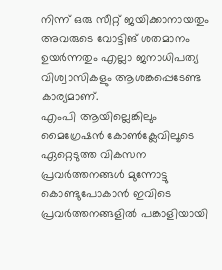നിന്ന് ഒരു സീറ്റ് ജയിക്കാനായതും അവരുടെ വോട്ടിങ് ശതമാനം ഉയര്‍ന്നതും എല്ലാ ജനാധിപത്യ വിശ്വാസികളും ആശങ്കപ്പെടേണ്ട കാര്യമാണ്.
എംപി ആയില്ലെങ്കിലും മൈഗ്രേഷന്‍ കോണ്‍ക്ലേവിലൂടെ ഏറ്റെടുത്ത വികസന പ്രവര്‍ത്തനങ്ങള്‍ മുന്നോട്ടു കൊണ്ടുപോകാന്‍ ഇവിടെ പ്രവര്‍ത്തനങ്ങളില്‍ പങ്കാളിയായി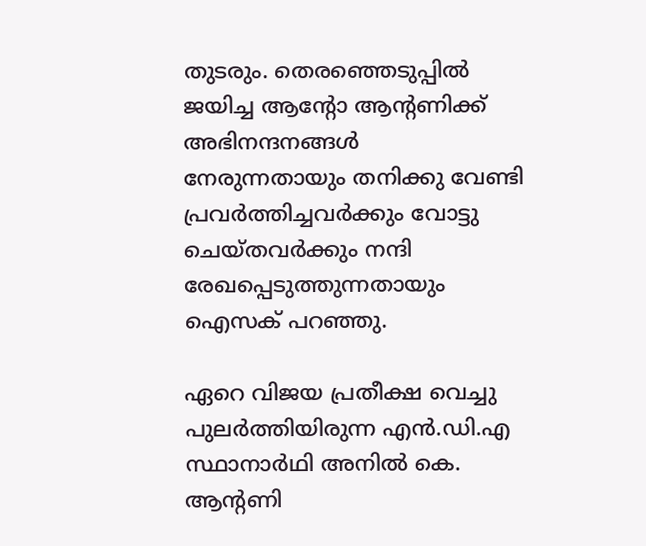തുടരും. തെരഞ്ഞെടുപ്പില്‍ ജയിച്ച ആന്റോ ആന്റണിക്ക് അഭിനന്ദനങ്ങള്‍ നേരുന്നതായും തനിക്കു വേണ്ടി പ്രവര്‍ത്തിച്ചവര്‍ക്കും വോട്ടു ചെയ്തവര്‍ക്കും നന്ദി രേഖപ്പെടുത്തുന്നതായും ഐസക് പറഞ്ഞു.

ഏറെ വിജയ പ്രതീക്ഷ വെച്ചു പുലര്‍ത്തിയിരുന്ന എന്‍.ഡി.എ സ്ഥാനാര്‍ഥി അനില്‍ കെ. ആന്റണി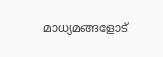മാധ്യമങ്ങളോട്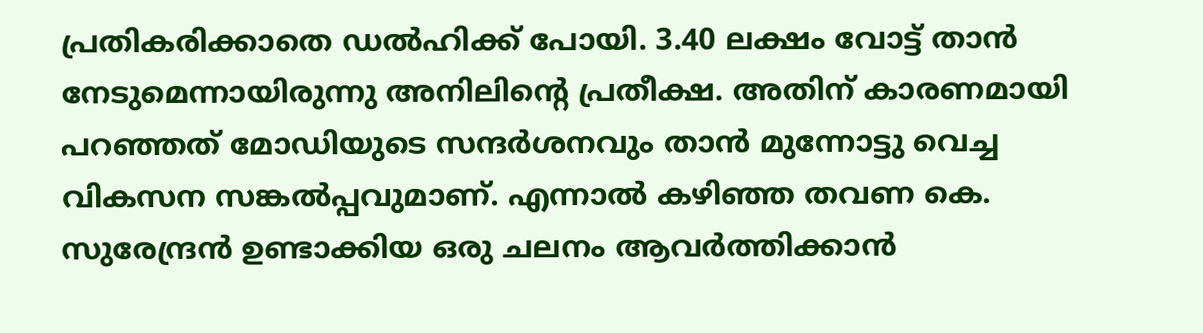പ്രതികരിക്കാതെ ഡല്‍ഹിക്ക് പോയി. 3.40 ലക്ഷം വോട്ട് താന്‍ നേടുമെന്നായിരുന്നു അനിലിന്റെ പ്രതീക്ഷ. അതിന് കാരണമായി പറഞ്ഞത് മോഡിയുടെ സന്ദര്‍ശനവും താന്‍ മുന്നോട്ടു വെച്ച വികസന സങ്കല്‍പ്പവുമാണ്. എന്നാല്‍ കഴിഞ്ഞ തവണ കെ. സുരേന്ദ്രന്‍ ഉണ്ടാക്കിയ ഒരു ചലനം ആവര്‍ത്തിക്കാന്‍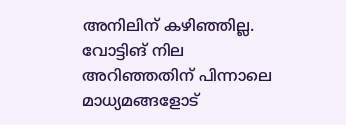അനിലിന് കഴിഞ്ഞില്ല. വോട്ടിങ് നില അറിഞ്ഞതിന് പിന്നാലെ മാധ്യമങ്ങളോട്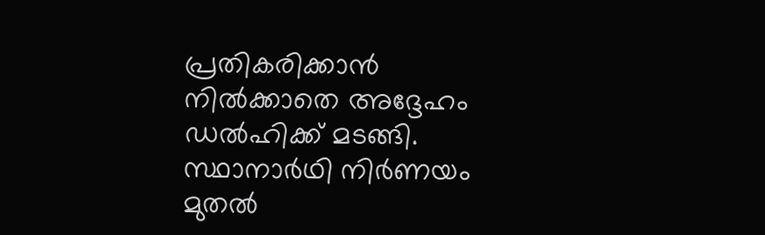പ്രതികരിക്കാന്‍ നില്‍ക്കാതെ അദ്ദേഹം ഡല്‍ഹിക്ക് മടങ്ങി. സ്ഥാനാര്‍ഥി നിര്‍ണയം മുതല്‍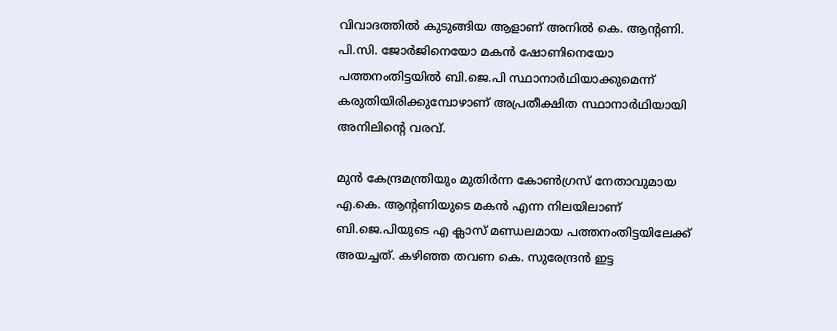വിവാദത്തില്‍ കുടുങ്ങിയ ആളാണ് അനില്‍ കെ. ആന്റണി. പി.സി. ജോര്‍ജിനെയോ മകന്‍ ഷോണിനെയോ പത്തനംതിട്ടയില്‍ ബി.ജെ.പി സ്ഥാനാര്‍ഥിയാക്കുമെന്ന് കരുതിയിരിക്കുമ്പോഴാണ് അപ്രതീക്ഷിത സ്ഥാനാര്‍ഥിയായി അനിലിന്റെ വരവ്.

മുന്‍ കേന്ദ്രമന്ത്രിയും മുതിര്‍ന്ന കോണ്‍ഗ്രസ് നേതാവുമായ എ.കെ. ആന്റണിയുടെ മകന്‍ എന്ന നിലയിലാണ് ബി.ജെ.പിയുടെ എ ക്ലാസ് മണ്ഡലമായ പത്തനംതിട്ടയിലേക്ക് അയച്ചത്. കഴിഞ്ഞ തവണ കെ. സുരേന്ദ്രന്‍ ഇട്ട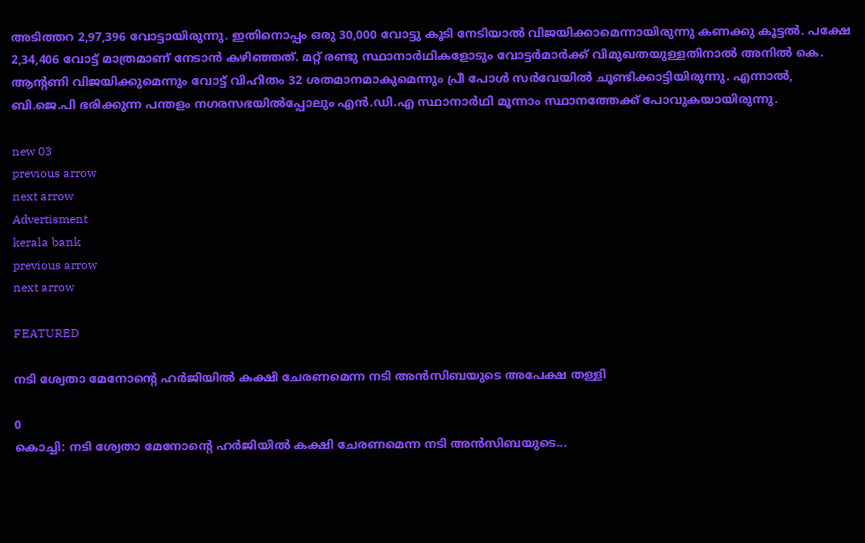അടിത്തറ 2,97,396 വോട്ടായിരുന്നു. ഇതിനൊപ്പം ഒരു 30,000 വോട്ടു കൂടി നേടിയാല്‍ വിജയിക്കാമെന്നായിരുന്നു കണക്കു കൂട്ടല്‍. പക്ഷേ 2,34,406 വോട്ട് മാത്രമാണ് നേടാന്‍ കഴിഞ്ഞത്. മറ്റ് രണ്ടു സ്ഥാനാര്‍ഥികളോടും വോട്ടര്‍മാര്‍ക്ക് വിമുഖതയുള്ളതിനാല്‍ അനില്‍ കെ. ആന്റണി വിജയിക്കുമെന്നും വോട്ട് വിഹിതം 32 ശതമാനമാകുമെന്നും പ്രീ പോള്‍ സര്‍വേയില്‍ ചൂണ്ടിക്കാട്ടിയിരുന്നു. എന്നാല്‍, ബി.ജെ.പി ഭരിക്കുന്ന പന്തളം നഗരസഭയില്‍പ്പോലും എന്‍.ഡി.എ സ്ഥാനാര്‍ഥി മൂന്നാം സ്ഥാനത്തേക്ക് പോവുകയായിരുന്നു.

new 03
previous arrow
next arrow
Advertisment
kerala bank
previous arrow
next arrow

FEATURED

നടി ശ്വേതാ മേനോന്റെ ഹർജിയിൽ കക്ഷി ചേരണമെന്ന നടി അൻസിബയുടെ അപേക്ഷ തള്ളി

0
കൊച്ചി: നടി ശ്വേതാ മേനോന്റെ ഹർജിയിൽ കക്ഷി ചേരണമെന്ന നടി അൻസിബയുടെ...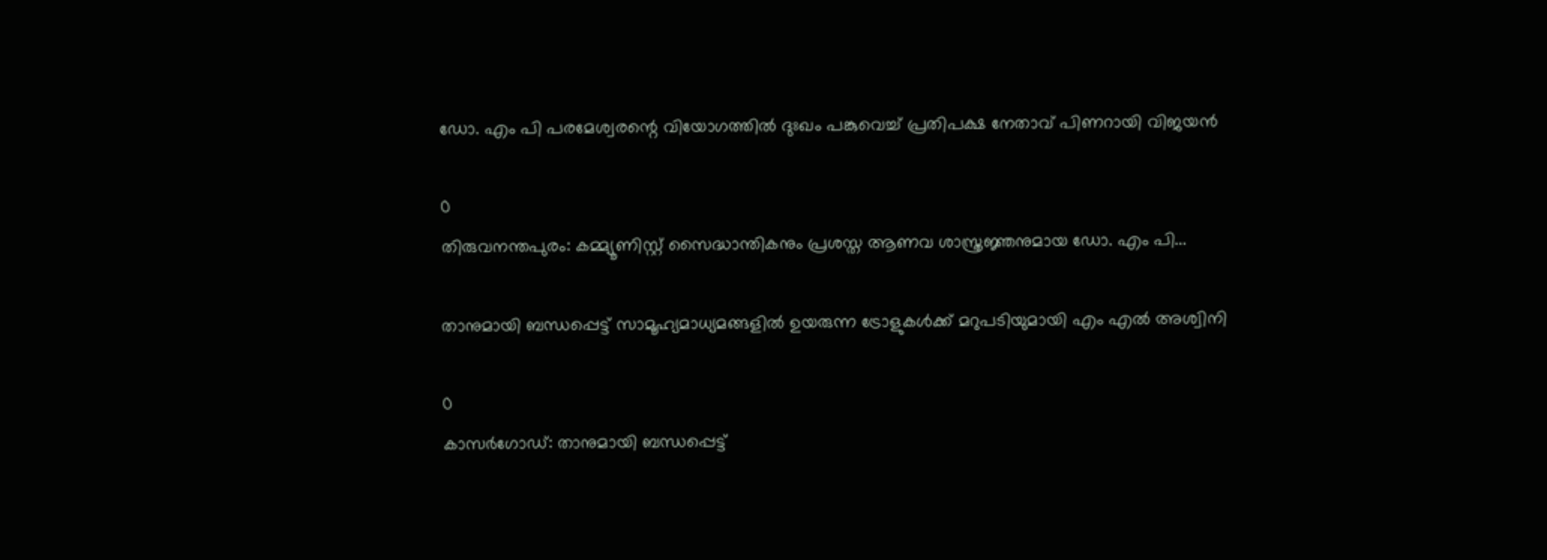ഡോ. എം പി പരമേശ്വരന്റെ വിയോഗത്തിൽ ദുഃഖം പങ്കുവെച്ച് പ്രതിപക്ഷ നേതാവ് പിണറായി വിജയൻ

0
തിരുവനന്തപുരം: കമ്മ്യൂണിസ്റ്റ് സൈദ്ധാന്തികനും പ്രശസ്ത ആണവ ശാസ്ത്രജ്ഞനുമായ ഡോ. എം പി...

താനുമായി ബന്ധപ്പെട്ട് സാമൂഹ്യമാധ്യമങ്ങളില്‍ ഉയരുന്ന ട്രോളുകള്‍ക്ക് മറുപടിയുമായി എം എല്‍ അശ്വിനി

0
കാസര്‍ഗോഡ്: താനുമായി ബന്ധപ്പെട്ട്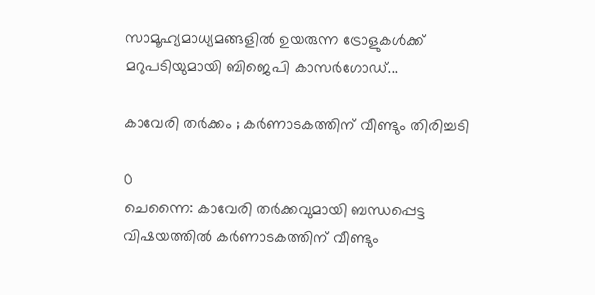സാമൂഹ്യമാധ്യമങ്ങളില്‍ ഉയരുന്ന ട്രോളുകള്‍ക്ക് മറുപടിയുമായി ബിജെപി കാസര്‍ഗോഡ്...

കാവേരി തർക്കം ; കർണാടകത്തിന് വീണ്ടും തിരിച്ചടി

0
ചെന്നൈ: കാവേരി തർക്കവുമായി ബന്ധപ്പെട്ട വിഷയത്തിൽ കർണാടകത്തിന് വീണ്ടും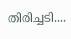തിരിച്ചടി....